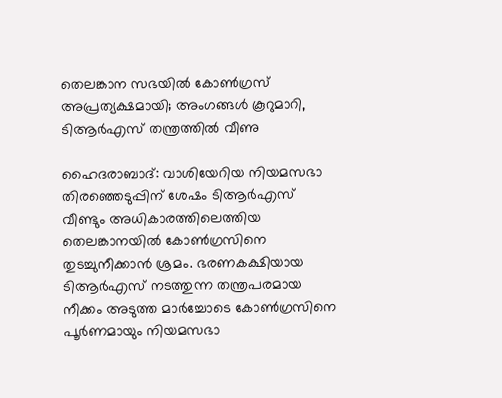തെലങ്കാന സഭയില്‍ കോണ്‍ഗ്രസ് അപ്രത്യക്ഷമായി; അംഗങ്ങള്‍ കൂറുമാറി, ടിആര്‍എസ്‌ തന്ത്രത്തില്‍ വീണു

ഹൈദരാബാദ്: വാശിയേറിയ നിയമസഭാ തിരഞ്ഞെടുപ്പിന് ശേഷം ടിആര്‍എസ് വീണ്ടും അധികാരത്തിലെത്തിയ തെലങ്കാനയില്‍ കോണ്‍ഗ്രസിനെ തുടച്ചുനീക്കാന്‍ ശ്രമം. ഭരണകക്ഷിയായ ടിആര്‍എസ് നടത്തുന്ന തന്ത്രപരമായ നീക്കം അടുത്ത മാര്‍ച്ചോടെ കോണ്‍ഗ്രസിനെ പൂര്‍ണമായും നിയമസഭാ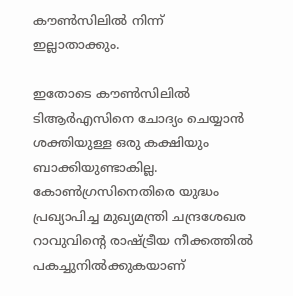കൗണ്‍സിലില്‍ നിന്ന് ഇല്ലാതാക്കും.

ഇതോടെ കൗണ്‍സിലില്‍ ടിആര്‍എസിനെ ചോദ്യം ചെയ്യാന്‍ ശക്തിയുള്ള ഒരു കക്ഷിയും ബാക്കിയുണ്ടാകില്ല. കോണ്‍ഗ്രസിനെതിരെ യുദ്ധം പ്രഖ്യാപിച്ച മുഖ്യമന്ത്രി ചന്ദ്രശേഖര റാവുവിന്റെ രാഷ്ട്രീയ നീക്കത്തില്‍ പകച്ചുനില്‍ക്കുകയാണ്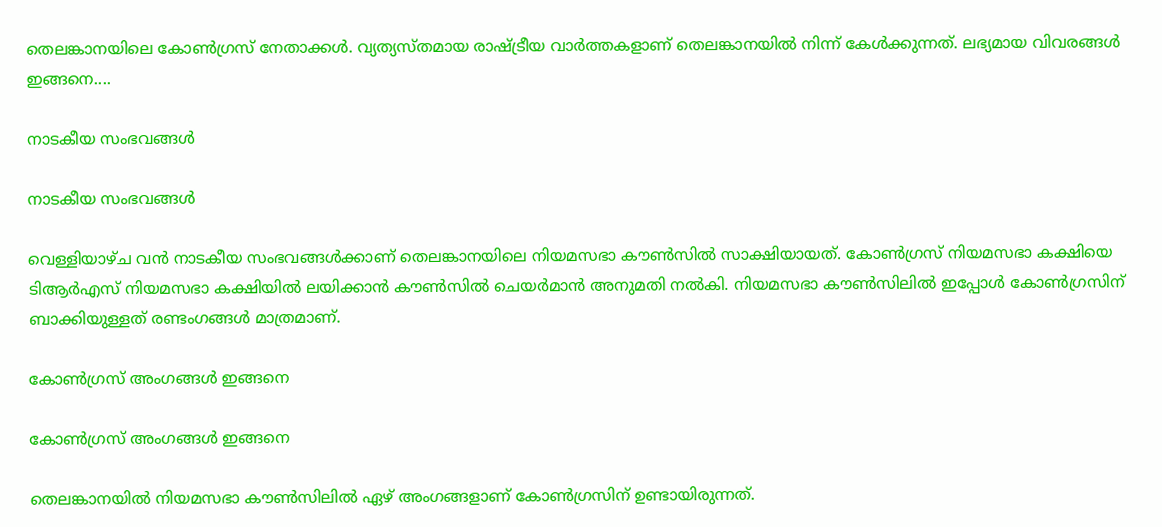തെലങ്കാനയിലെ കോണ്‍ഗ്രസ് നേതാക്കള്‍. വ്യത്യസ്തമായ രാഷ്ട്രീയ വാര്‍ത്തകളാണ് തെലങ്കാനയില്‍ നിന്ന് കേള്‍ക്കുന്നത്. ലഭ്യമായ വിവരങ്ങള്‍ ഇങ്ങനെ....

നാടകീയ സംഭവങ്ങള്‍

നാടകീയ സംഭവങ്ങള്‍

വെള്ളിയാഴ്ച വന്‍ നാടകീയ സംഭവങ്ങള്‍ക്കാണ് തെലങ്കാനയിലെ നിയമസഭാ കൗണ്‍സില്‍ സാക്ഷിയായത്. കോണ്‍ഗ്രസ് നിയമസഭാ കക്ഷിയെ ടിആര്‍എസ് നിയമസഭാ കക്ഷിയില്‍ ലയിക്കാന്‍ കൗണ്‍സില്‍ ചെയര്‍മാന്‍ അനുമതി നല്‍കി. നിയമസഭാ കൗണ്‍സിലില്‍ ഇപ്പോള്‍ കോണ്‍ഗ്രസിന് ബാക്കിയുള്ളത് രണ്ടംഗങ്ങള്‍ മാത്രമാണ്.

കോണ്‍ഗ്രസ് അംഗങ്ങള്‍ ഇങ്ങനെ

കോണ്‍ഗ്രസ് അംഗങ്ങള്‍ ഇങ്ങനെ

തെലങ്കാനയില്‍ നിയമസഭാ കൗണ്‍സിലില്‍ ഏഴ് അംഗങ്ങളാണ് കോണ്‍ഗ്രസിന് ഉണ്ടായിരുന്നത്.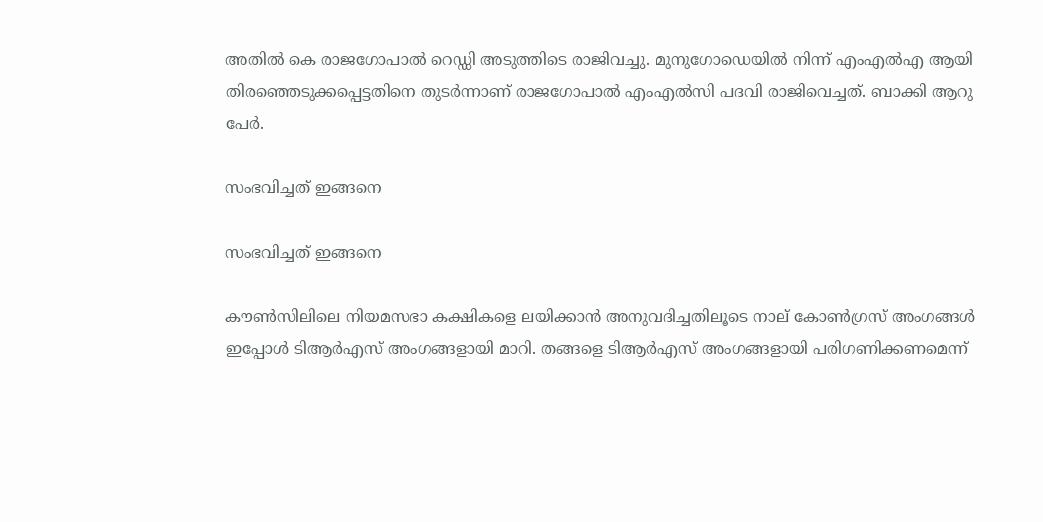അതില്‍ കെ രാജഗോപാല്‍ റെഡ്ഡി അടുത്തിടെ രാജിവച്ചു. മുനുഗോഡെയില്‍ നിന്ന് എംഎല്‍എ ആയി തിരഞ്ഞെടുക്കപ്പെട്ടതിനെ തുടര്‍ന്നാണ് രാജഗോപാല്‍ എംഎല്‍സി പദവി രാജിവെച്ചത്. ബാക്കി ആറു പേര്‍.

സംഭവിച്ചത് ഇങ്ങനെ

സംഭവിച്ചത് ഇങ്ങനെ

കൗണ്‍സിലിലെ നിയമസഭാ കക്ഷികളെ ലയിക്കാന്‍ അനുവദിച്ചതിലൂടെ നാല് കോണ്‍ഗ്രസ് അംഗങ്ങള്‍ ഇപ്പോള്‍ ടിആര്‍എസ് അംഗങ്ങളായി മാറി. തങ്ങളെ ടിആര്‍എസ് അംഗങ്ങളായി പരിഗണിക്കണമെന്ന്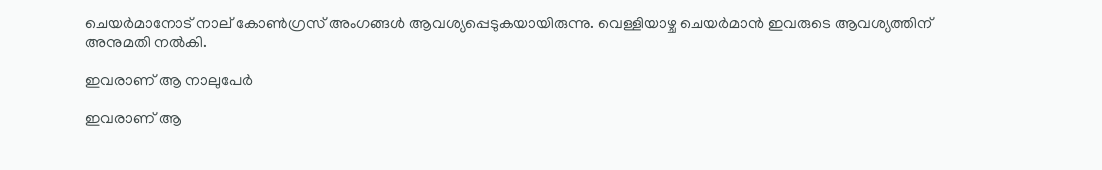ചെയര്‍മാനോട് നാല് കോണ്‍ഗ്രസ് അംഗങ്ങള്‍ ആവശ്യപ്പെടുകയായിരുന്നു. വെള്ളിയാഴ്ച ചെയര്‍മാന്‍ ഇവരുടെ ആവശ്യത്തിന് അനുമതി നല്‍കി.

ഇവരാണ് ആ നാലുപേര്‍

ഇവരാണ് ആ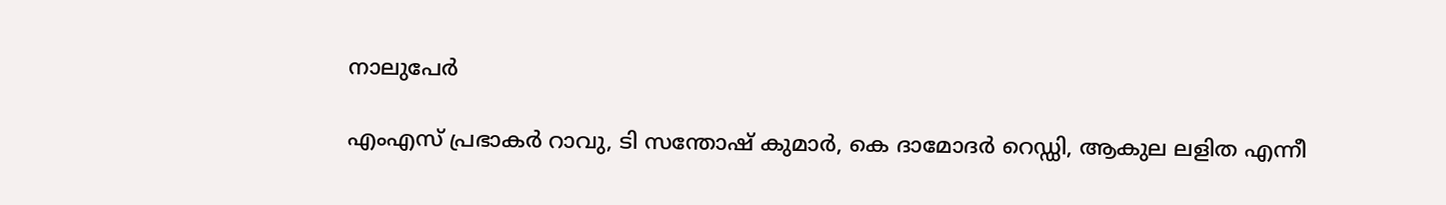നാലുപേര്‍

എംഎസ് പ്രഭാകര്‍ റാവു, ടി സന്തോഷ് കുമാര്‍, കെ ദാമോദര്‍ റെഡ്ഡി, ആകുല ലളിത എന്നീ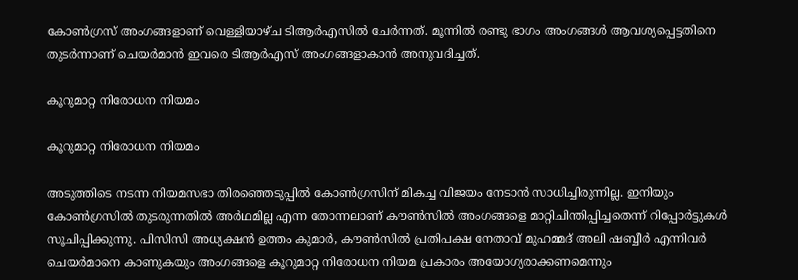കോണ്‍ഗ്രസ് അംഗങ്ങളാണ് വെള്ളിയാഴ്ച ടിആര്‍എസില്‍ ചേര്‍ന്നത്. മൂന്നില്‍ രണ്ടു ഭാഗം അംഗങ്ങള്‍ ആവശ്യപ്പെട്ടതിനെ തുടര്‍ന്നാണ് ചെയര്‍മാന്‍ ഇവരെ ടിആര്‍എസ് അംഗങ്ങളാകാന്‍ അനുവദിച്ചത്.

കൂറുമാറ്റ നിരോധന നിയമം

കൂറുമാറ്റ നിരോധന നിയമം

അടുത്തിടെ നടന്ന നിയമസഭാ തിരഞ്ഞെടുപ്പില്‍ കോണ്‍ഗ്രസിന് മികച്ച വിജയം നേടാന്‍ സാധിച്ചിരുന്നില്ല. ഇനിയും കോണ്‍ഗ്രസില്‍ തുടരുന്നതില്‍ അര്‍ഥമില്ല എന്ന തോന്നലാണ് കൗണ്‍സില്‍ അംഗങ്ങളെ മാറ്റിചിന്തിപ്പിച്ചതെന്ന് റിപ്പോര്‍ട്ടുകള്‍ സൂചിപ്പിക്കുന്നു. പിസിസി അധ്യക്ഷന്‍ ഉത്തം കുമാര്‍, കൗണ്‍സില്‍ പ്രതിപക്ഷ നേതാവ് മുഹമ്മദ് അലി ഷബ്ബീര്‍ എന്നിവര്‍ ചെയര്‍മാനെ കാണുകയും അംഗങ്ങളെ കൂറുമാറ്റ നിരോധന നിയമ പ്രകാരം അയോഗ്യരാക്കണമെന്നും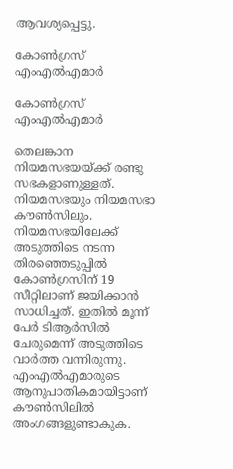ആവശ്യപ്പെട്ടു.

കോണ്‍ഗ്രസ് എംഎല്‍എമാര്‍

കോണ്‍ഗ്രസ് എംഎല്‍എമാര്‍

തെലങ്കാന നിയമസഭയയ്ക്ക് രണ്ടു സഭകളാണുള്ളത്. നിയമസഭയും നിയമസഭാ കൗണ്‍സിലും. നിയമസഭയിലേക്ക് അടുത്തിടെ നടന്ന തിരഞ്ഞെടുപ്പില്‍ കോണ്‍ഗ്രസിന് 19 സീറ്റിലാണ് ജയിക്കാന്‍ സാധിച്ചത്. ഇതില്‍ മൂന്ന് പേര്‍ ടിആര്‍സില്‍ ചേരുമെന്ന് അടുത്തിടെ വാര്‍ത്ത വന്നിരുന്നു. എംഎല്‍എമാരുടെ ആനുപാതികമായിട്ടാണ് കൗണ്‍സിലില്‍ അംഗങ്ങളുണ്ടാകുക.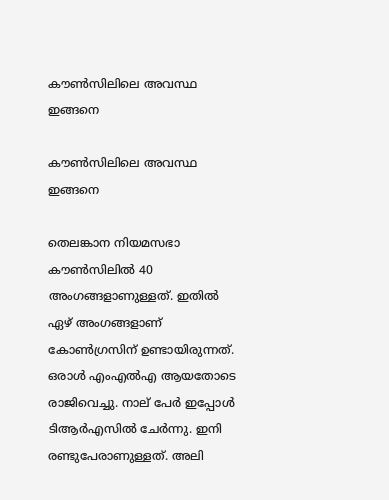കൗണ്‍സിലിലെ അവസ്ഥ ഇങ്ങനെ

കൗണ്‍സിലിലെ അവസ്ഥ ഇങ്ങനെ

തെലങ്കാന നിയമസഭാ കൗണ്‍സിലില്‍ 40 അംഗങ്ങളാണുള്ളത്. ഇതില്‍ ഏഴ് അംഗങ്ങളാണ് കോണ്‍ഗ്രസിന് ഉണ്ടായിരുന്നത്. ഒരാള്‍ എംഎല്‍എ ആയതോടെ രാജിവെച്ചു. നാല് പേര്‍ ഇപ്പോള്‍ ടിആര്‍എസില്‍ ചേര്‍ന്നു. ഇനി രണ്ടുപേരാണുള്ളത്. അലി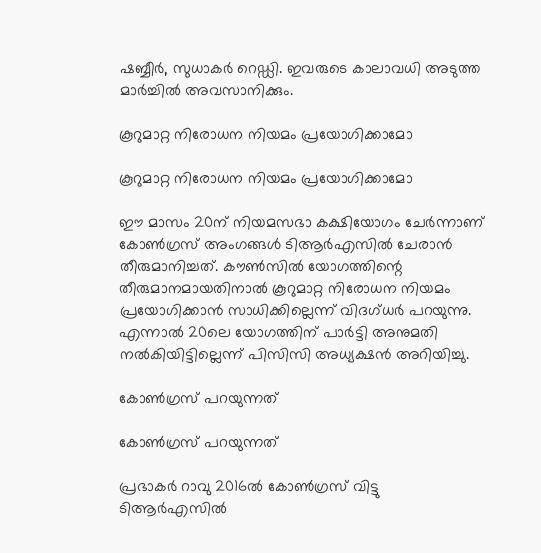ഷബ്ബീര്‍, സുധാകര്‍ റെഡ്ഡി. ഇവരുടെ കാലാവധി അടുത്ത മാര്‍ച്ചില്‍ അവസാനിക്കും.

കൂറുമാറ്റ നിരോധന നിയമം പ്രയോഗിക്കാമോ

കൂറുമാറ്റ നിരോധന നിയമം പ്രയോഗിക്കാമോ

ഈ മാസം 20ന് നിയമസഭാ കക്ഷിയോഗം ചേര്‍ന്നാണ് കോണ്‍ഗ്രസ് അംഗങ്ങള്‍ ടിആര്‍എസില്‍ ചേരാന്‍ തീരുമാനിച്ചത്. കൗണ്‍സില്‍ യോഗത്തിന്റെ തീരുമാനമായതിനാല്‍ കൂറുമാറ്റ നിരോധന നിയമം പ്രയോഗിക്കാന്‍ സാധിക്കില്ലെന്ന് വിദഗ്ധര്‍ പറയുന്നു. എന്നാല്‍ 20ലെ യോഗത്തിന് പാര്‍ട്ടി അനുമതി നല്‍കിയിട്ടില്ലെന്ന് പിസിസി അധ്യക്ഷന്‍ അറിയിച്ചു.

കോണ്‍ഗ്രസ് പറയുന്നത്

കോണ്‍ഗ്രസ് പറയുന്നത്

പ്രഭാകര്‍ റാവു 2016ല്‍ കോണ്‍ഗ്രസ് വിട്ടു ടിആര്‍എസില്‍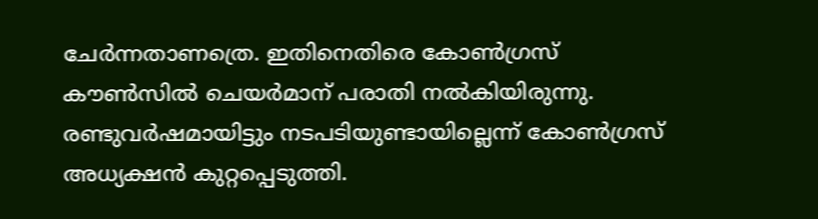ചേര്‍ന്നതാണത്രെ. ഇതിനെതിരെ കോണ്‍ഗ്രസ് കൗണ്‍സില്‍ ചെയര്‍മാന് പരാതി നല്‍കിയിരുന്നു. രണ്ടുവര്‍ഷമായിട്ടും നടപടിയുണ്ടായില്ലെന്ന് കോണ്‍ഗ്രസ് അധ്യക്ഷന്‍ കുറ്റപ്പെടുത്തി.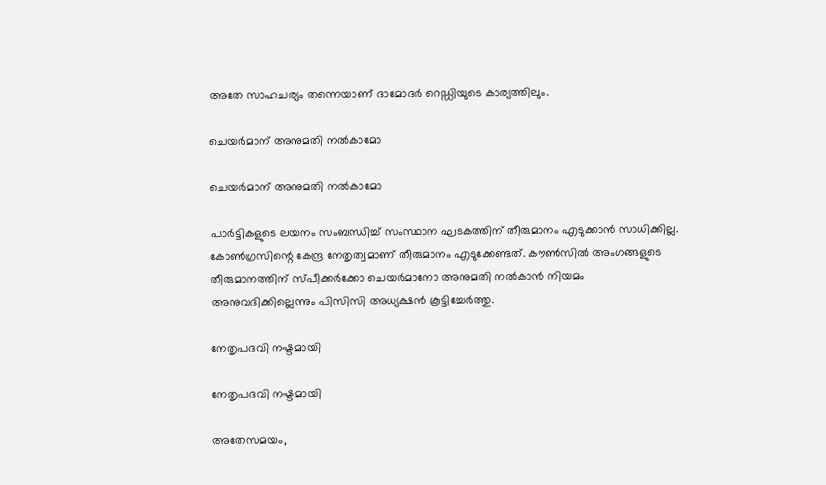അതേ സാഹചര്യം തന്നെയാണ് ദാമോദര്‍ റെഡ്ഡിയുടെ കാര്യത്തിലും.

ചെയര്‍മാന് അനുമതി നല്‍കാമോ

ചെയര്‍മാന് അനുമതി നല്‍കാമോ

പാര്‍ട്ടികളുടെ ലയനം സംബന്ധിച്ച് സംസ്ഥാന ഘടകത്തിന് തീരുമാനം എടുക്കാന്‍ സാധിക്കില്ല. കോണ്‍ഗ്രസിന്റെ കേന്ദ്ര നേതൃത്വമാണ് തീരുമാനം എടുക്കേണ്ടത്. കൗണ്‍സില്‍ അംഗങ്ങളുടെ തീരുമാനത്തിന് സ്പീക്കര്‍ക്കോ ചെയര്‍മാനോ അനുമതി നല്‍കാന്‍ നിയമം അനുവദിക്കില്ലെന്നും പിസിസി അധ്യക്ഷന്‍ കൂട്ടിച്ചേര്‍ത്തു.

നേതൃപദവി നഷ്ടമായി

നേതൃപദവി നഷ്ടമായി

അതേസമയം,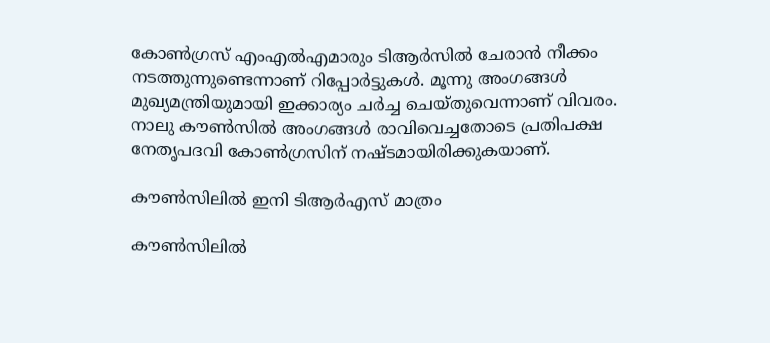കോണ്‍ഗ്രസ് എംഎല്‍എമാരും ടിആര്‍സില്‍ ചേരാന്‍ നീക്കം നടത്തുന്നുണ്ടെന്നാണ് റിപ്പോര്‍ട്ടുകള്‍. മൂന്നു അംഗങ്ങള്‍ മുഖ്യമന്ത്രിയുമായി ഇക്കാര്യം ചര്‍ച്ച ചെയ്തുവെന്നാണ് വിവരം. നാലു കൗണ്‍സില്‍ അംഗങ്ങള്‍ രാവിവെച്ചതോടെ പ്രതിപക്ഷ നേതൃപദവി കോണ്‍ഗ്രസിന് നഷ്ടമായിരിക്കുകയാണ്.

കൗണ്‍സിലില്‍ ഇനി ടിആര്‍എസ് മാത്രം

കൗണ്‍സിലില്‍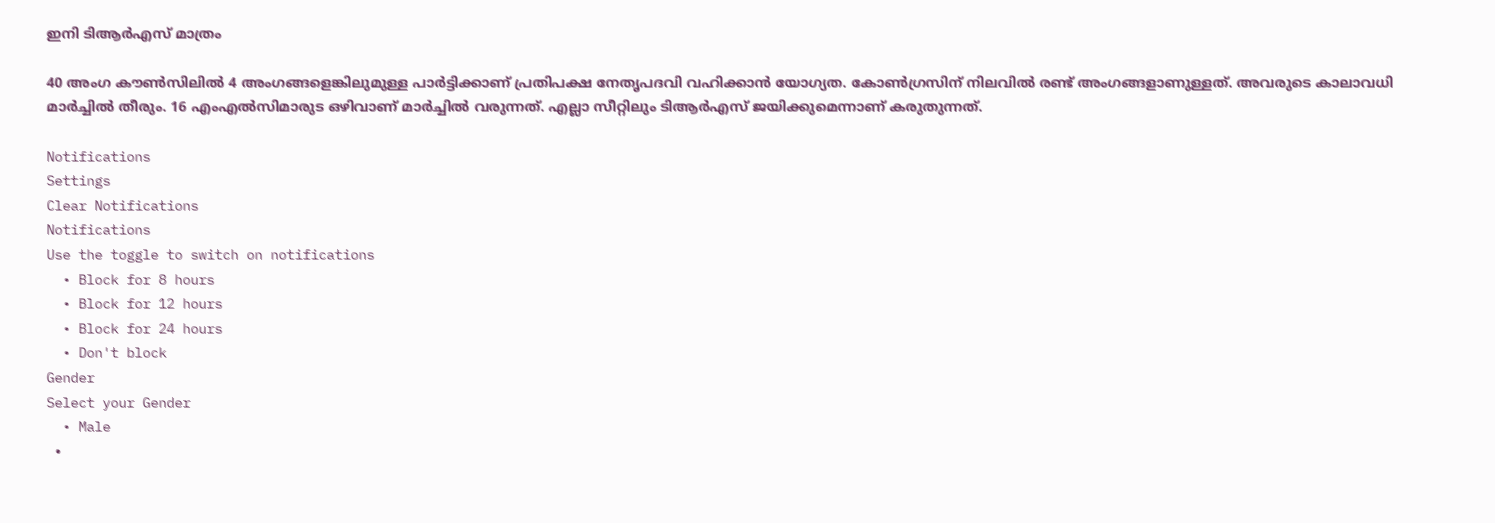ഇനി ടിആര്‍എസ് മാത്രം

40 അംഗ കൗണ്‍സിലില്‍ 4 അംഗങ്ങളെങ്കിലുമുള്ള പാര്‍ട്ടിക്കാണ് പ്രതിപക്ഷ നേതൃപദവി വഹിക്കാന്‍ യോഗ്യത. കോണ്‍ഗ്രസിന് നിലവില്‍ രണ്ട് അംഗങ്ങളാണുള്ളത്. അവരുടെ കാലാവധി മാര്‍ച്ചില്‍ തീരും. 16 എംഎല്‍സിമാരുട ഒഴിവാണ് മാര്‍ച്ചില്‍ വരുന്നത്. എല്ലാ സീറ്റിലും ടിആര്‍എസ് ജയിക്കുമെന്നാണ് കരുതുന്നത്.

Notifications
Settings
Clear Notifications
Notifications
Use the toggle to switch on notifications
  • Block for 8 hours
  • Block for 12 hours
  • Block for 24 hours
  • Don't block
Gender
Select your Gender
  • Male
  •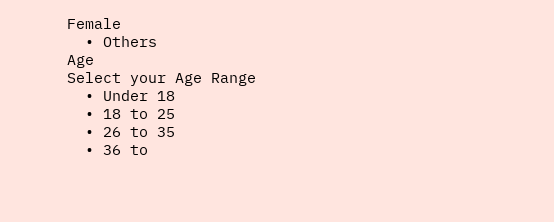Female
  • Others
Age
Select your Age Range
  • Under 18
  • 18 to 25
  • 26 to 35
  • 36 to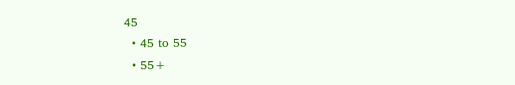45
  • 45 to 55
  • 55+